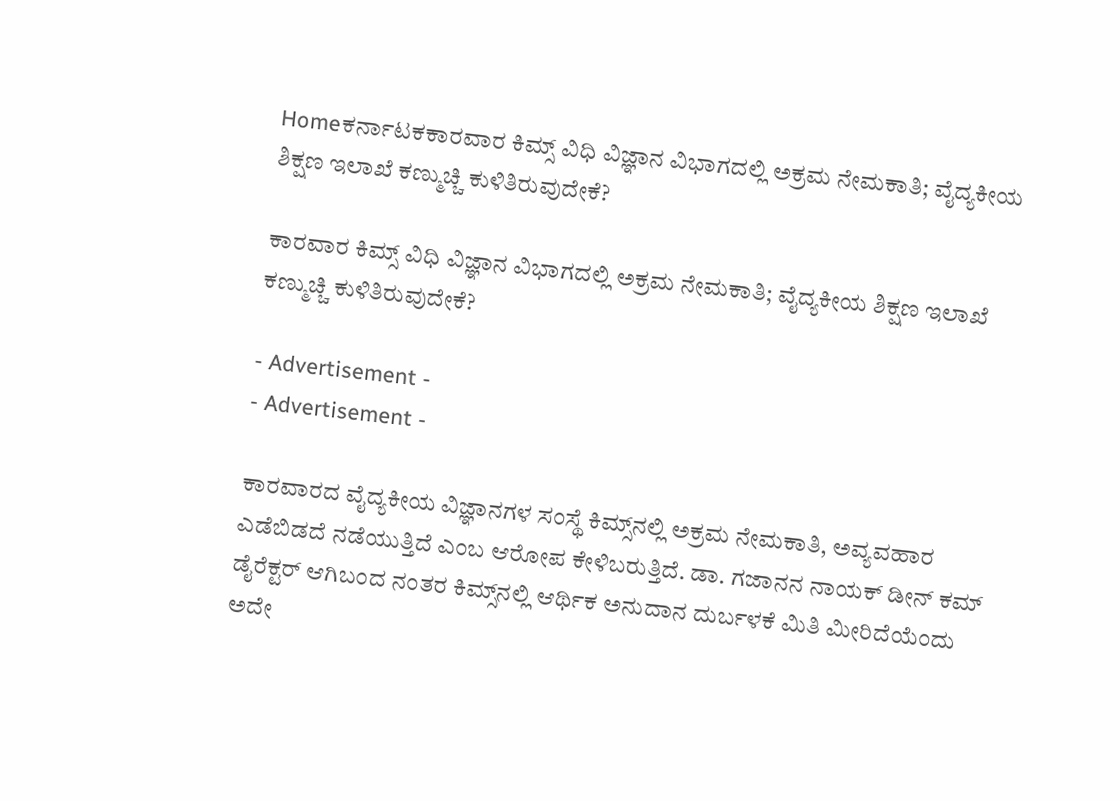Homeಕರ್ನಾಟಕಕಾರವಾರ ಕಿಮ್ಸ್‌ ವಿಧಿ ವಿಜ್ಞಾನ ವಿಭಾಗದಲ್ಲಿ ಅಕ್ರಮ ನೇಮಕಾತಿ; ವೈದ್ಯಕೀಯ ಶಿಕ್ಷಣ ಇಲಾಖೆ ಕಣ್ಮುಚ್ಚಿ ಕುಳಿತಿರುವುದೇಕೆ?

ಕಾರವಾರ ಕಿಮ್ಸ್‌ ವಿಧಿ ವಿಜ್ಞಾನ ವಿಭಾಗದಲ್ಲಿ ಅಕ್ರಮ ನೇಮಕಾತಿ; ವೈದ್ಯಕೀಯ ಶಿಕ್ಷಣ ಇಲಾಖೆ ಕಣ್ಮುಚ್ಚಿ ಕುಳಿತಿರುವುದೇಕೆ?

- Advertisement -
- Advertisement -

ಕಾರವಾರದ ವೈದ್ಯಕೀಯ ವಿಜ್ಞಾನಗಳ ಸಂಸ್ಥೆ ಕಿಮ್ಸ್‌ನಲ್ಲಿ ಅಕ್ರಮ ನೇಮಕಾತಿ, ಅವ್ಯವಹಾರ ಎಡೆಬಿಡದೆ ನಡೆಯುತ್ತಿದೆ ಎಂಬ ಆರೋಪ ಕೇಳಿಬರುತ್ತಿದೆ. ಡಾ. ಗಜಾನನ ನಾಯಕ್ ಡೀನ್ ಕಮ್ ಡೈರೆಕ್ಟರ್ ಆಗಿಬಂದ ನಂತರ ಕಿಮ್ಸ್‌ನಲ್ಲಿ ಆರ್ಥಿಕ ಅನುದಾನ ದುರ್ಬಳಕೆ ಮಿತಿ ಮೀರಿದೆಯೆಂದು ಅದೇ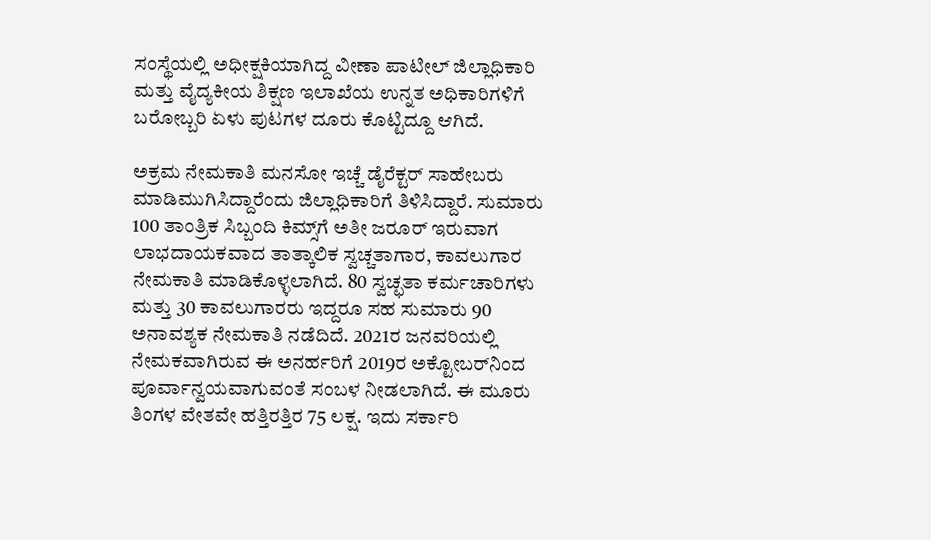ಸಂಸ್ಥೆಯಲ್ಲಿ ಅಧೀಕ್ಷಕಿಯಾಗಿದ್ದ ವೀಣಾ ಪಾಟೀಲ್ ಜಿಲ್ಲಾಧಿಕಾರಿ ಮತ್ತು ವೈದ್ಯಕೀಯ ಶಿಕ್ಷಣ ಇಲಾಖೆಯ ಉನ್ನತ ಅಧಿಕಾರಿಗಳಿಗೆ ಬರೋಬ್ಬರಿ ಏಳು ಪುಟಗಳ ದೂರು ಕೊಟ್ಟಿದ್ದೂ ಆಗಿದೆ.

ಅಕ್ರಮ ನೇಮಕಾತಿ ಮನಸೋ ಇಚ್ಚೆ ಡೈರೆಕ್ಟರ್ ಸಾಹೇಬರು ಮಾಡಿಮುಗಿಸಿದ್ದಾರೆಂದು ಜಿಲ್ಲಾಧಿಕಾರಿಗೆ ತಿಳಿಸಿದ್ದಾರೆ. ಸುಮಾರು 100 ತಾಂತ್ರಿಕ ಸಿಬ್ಬಂದಿ ಕಿಮ್ಸ್‌ಗೆ ಅತೀ ಜರೂರ್ ಇರುವಾಗ ಲಾಭದಾಯಕವಾದ ತಾತ್ಕಾಲಿಕ ಸ್ವಚ್ಚತಾಗಾರ, ಕಾವಲುಗಾರ ನೇಮಕಾತಿ ಮಾಡಿಕೊಳ್ಳಲಾಗಿದೆ. 80 ಸ್ವಚ್ಛತಾ ಕರ್ಮಚಾರಿಗಳು ಮತ್ತು 30 ಕಾವಲುಗಾರರು ಇದ್ದರೂ ಸಹ ಸುಮಾರು 90 ಅನಾವಶ್ಯಕ ನೇಮಕಾತಿ ನಡೆದಿದೆ. 2021ರ ಜನವರಿಯಲ್ಲಿ ನೇಮಕವಾಗಿರುವ ಈ ಅನರ್ಹರಿಗೆ 2019ರ ಅಕ್ಟೋಬರ್‌ನಿಂದ ಪೂರ್ವಾನ್ವಯವಾಗುವಂತೆ ಸಂಬಳ ನೀಡಲಾಗಿದೆ. ಈ ಮೂರು ತಿಂಗಳ ವೇತವೇ ಹತ್ತಿರತ್ತಿರ 75 ಲಕ್ಷ. ಇದು ಸರ್ಕಾರಿ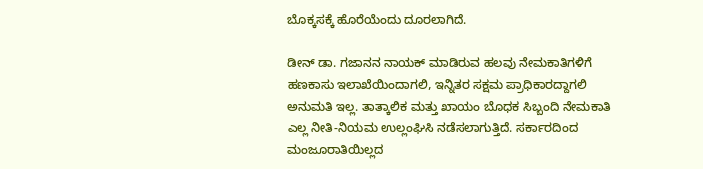ಬೊಕ್ಕಸಕ್ಕೆ ಹೊರೆಯೆಂದು ದೂರಲಾಗಿದೆ.

ಡೀನ್ ಡಾ. ಗಜಾನನ ನಾಯಕ್ ಮಾಡಿರುವ ಹಲವು ನೇಮಕಾತಿಗಳಿಗೆ ಹಣಕಾಸು ಇಲಾಖೆಯಿಂದಾಗಲಿ, ಇನ್ನಿತರ ಸಕ್ಷಮ ಪ್ರಾಧಿಕಾರದ್ದಾಗಲಿ ಅನುಮತಿ ಇಲ್ಲ. ತಾತ್ಕಾಲಿಕ ಮತ್ತು ಖಾಯಂ ಬೊಧಕ ಸಿಬ್ಬಂದಿ ನೇಮಕಾತಿ ಎಲ್ಲ ನೀತಿ-ನಿಯಮ ಉಲ್ಲಂಘಿಸಿ ನಡೆಸಲಾಗುತ್ತಿದೆ. ಸರ್ಕಾರದಿಂದ ಮಂಜೂರಾತಿಯಿಲ್ಲದ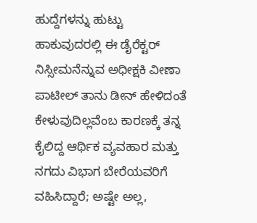ಹುದ್ದೆಗಳನ್ನು ಹುಟ್ಟು ಹಾಕುವುದರಲ್ಲಿ ಈ ಡೈರೆಕ್ಟರ್ ನಿಸ್ಸೀಮನೆನ್ನುವ ಅಧೀಕ್ಷಕಿ ವೀಣಾ ಪಾಟೀಲ್ ತಾನು ಡೀನ್ ಹೇಳಿದಂತೆ ಕೇಳುವುದಿಲ್ಲವೆಂಬ ಕಾರಣಕ್ಕೆ ತನ್ನ ಕೈಲಿದ್ದ ಆರ್ಥಿಕ ವ್ಯವಹಾರ ಮತ್ತು ನಗದು ವಿಭಾಗ ಬೇರೆಯವರಿಗೆ ವಹಿಸಿದ್ದಾರೆ; ಅಷ್ಟೇ ಅಲ್ಲ,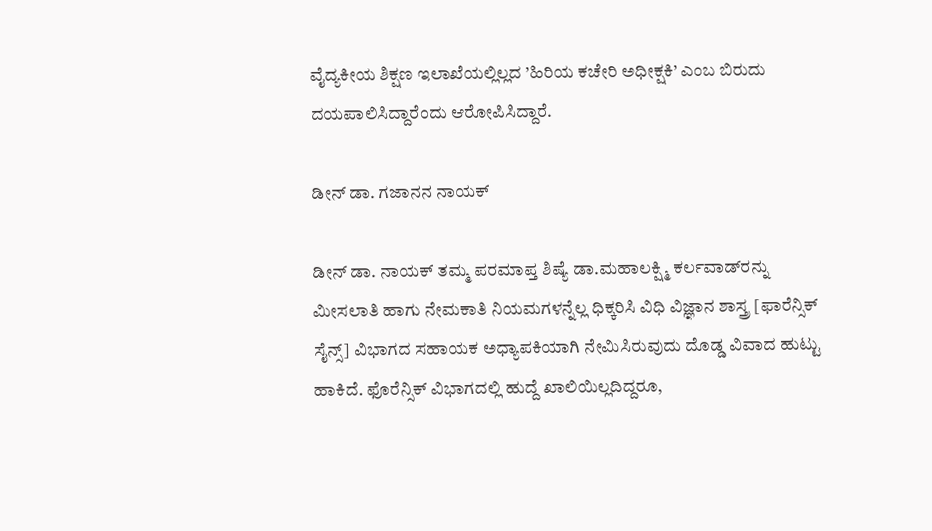ವೈದ್ಯಕೀಯ ಶಿಕ್ಷಣ ಇಲಾಖೆಯಲ್ಲಿಲ್ಲದ ’ಹಿರಿಯ ಕಚೇರಿ ಅಧೀಕ್ಷಕಿ’ ಎಂಬ ಬಿರುದು ದಯಪಾಲಿಸಿದ್ದಾರೆಂದು ಆರೋಪಿಸಿದ್ದಾರೆ.

ಡೀನ್ ಡಾ. ಗಜಾನನ ನಾಯಕ್

ಡೀನ್ ಡಾ. ನಾಯಕ್ ತಮ್ಮ ಪರಮಾಪ್ತ ಶಿಷ್ಯೆ ಡಾ.ಮಹಾಲಕ್ಷ್ಮಿ ಕರ್ಲವಾಡ್‌ರನ್ನು ಮೀಸಲಾತಿ ಹಾಗು ನೇಮಕಾತಿ ನಿಯಮಗಳನ್ನೆಲ್ಲ ಧಿಕ್ಕರಿಸಿ ವಿಧಿ ವಿಜ್ಞಾನ ಶಾಸ್ತ್ರ [ಫಾರೆನ್ಸಿಕ್ ಸೈನ್ಸ್] ವಿಭಾಗದ ಸಹಾಯಕ ಅಧ್ಯಾಪಕಿಯಾಗಿ ನೇಮಿಸಿರುವುದು ದೊಡ್ಡ ವಿವಾದ ಹುಟ್ಟು ಹಾಕಿದೆ. ಫೊರೆನ್ಸಿಕ್ ವಿಭಾಗದಲ್ಲಿ ಹುದ್ದೆ ಖಾಲಿಯಿಲ್ಲದಿದ್ದರೂ,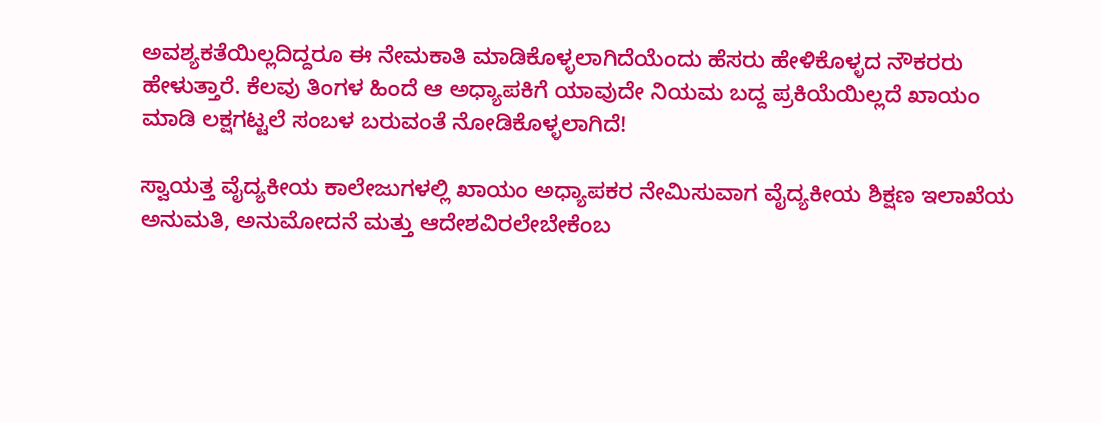ಅವಶ್ಯಕತೆಯಿಲ್ಲದಿದ್ದರೂ ಈ ನೇಮಕಾತಿ ಮಾಡಿಕೊಳ್ಳಲಾಗಿದೆಯೆಂದು ಹೆಸರು ಹೇಳಿಕೊಳ್ಳದ ನೌಕರರು ಹೇಳುತ್ತಾರೆ. ಕೆಲವು ತಿಂಗಳ ಹಿಂದೆ ಆ ಅಧ್ಯಾಪಕಿಗೆ ಯಾವುದೇ ನಿಯಮ ಬದ್ದ ಪ್ರಕಿಯೆಯಿಲ್ಲದೆ ಖಾಯಂ ಮಾಡಿ ಲಕ್ಷಗಟ್ಟಲೆ ಸಂಬಳ ಬರುವಂತೆ ನೋಡಿಕೊಳ್ಳಲಾಗಿದೆ!

ಸ್ವಾಯತ್ತ ವೈದ್ಯಕೀಯ ಕಾಲೇಜುಗಳಲ್ಲಿ ಖಾಯಂ ಅಧ್ಯಾಪಕರ ನೇಮಿಸುವಾಗ ವೈದ್ಯಕೀಯ ಶಿಕ್ಷಣ ಇಲಾಖೆಯ ಅನುಮತಿ, ಅನುಮೋದನೆ ಮತ್ತು ಆದೇಶವಿರಲೇಬೇಕೆಂಬ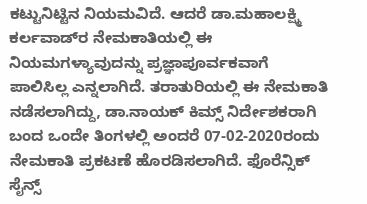ಕಟ್ಟುನಿಟ್ಟಿನ ನಿಯಮವಿದೆ. ಆದರೆ ಡಾ.ಮಹಾಲಕ್ಷ್ಮಿ ಕರ್ಲವಾಡ್‌ರ ನೇಮಕಾತಿಯಲ್ಲಿ ಈ ನಿಯಮಗಳ್ಯಾವುದನ್ನು ಪ್ರಜ್ಞಾಪೂರ್ವಕವಾಗೆ ಪಾಲಿಸಿಲ್ಲ ಎನ್ನಲಾಗಿದೆ. ತರಾತುರಿಯಲ್ಲಿ ಈ ನೇಮಕಾತಿ ನಡೆಸಲಾಗಿದ್ದು, ಡಾ.ನಾಯಕ್ ಕಿಮ್ಸ್ ನಿರ್ದೇಶಕರಾಗಿ ಬಂದ ಒಂದೇ ತಿಂಗಳಲ್ಲಿ ಅಂದರೆ 07-02-2020ರಂದು ನೇಮಕಾತಿ ಪ್ರಕಟಣೆ ಹೊರಡಿಸಲಾಗಿದೆ. ಫೊರೆನ್ಸಿಕ್ ಸೈನ್ಸ್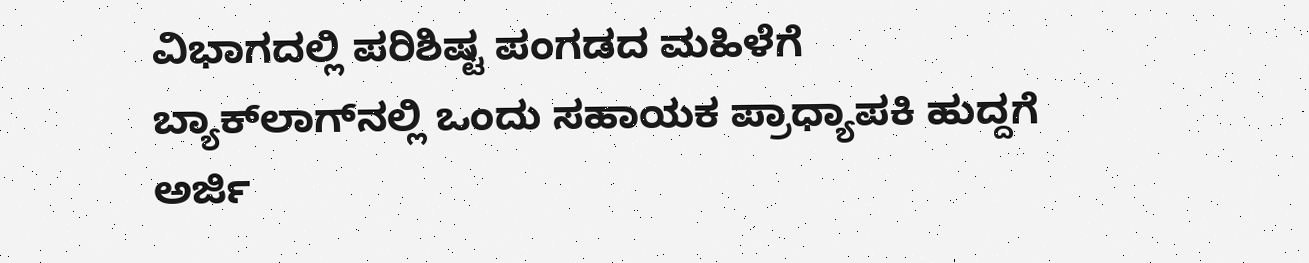ವಿಭಾಗದಲ್ಲಿ ಪರಿಶಿಷ್ಟ ಪಂಗಡದ ಮಹಿಳೆಗೆ ಬ್ಯಾಕ್‌ಲಾಗ್‌ನಲ್ಲಿ ಒಂದು ಸಹಾಯಕ ಪ್ರಾಧ್ಯಾಪಕಿ ಹುದ್ದಗೆ ಅರ್ಜಿ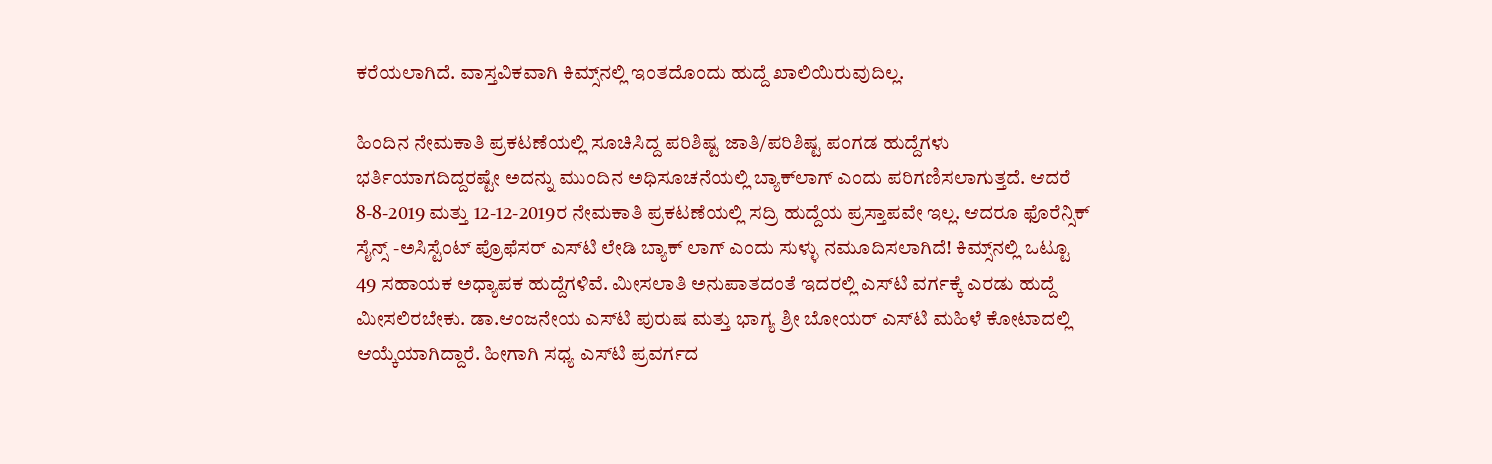ಕರೆಯಲಾಗಿದೆ. ವಾಸ್ತವಿಕವಾಗಿ ಕಿಮ್ಸ್‌ನಲ್ಲಿ ಇಂತದೊಂದು ಹುದ್ದೆ ಖಾಲಿಯಿರುವುದಿಲ್ಲ.

ಹಿಂದಿನ ನೇಮಕಾತಿ ಪ್ರಕಟಣೆಯಲ್ಲಿ ಸೂಚಿಸಿದ್ದ ಪರಿಶಿಷ್ಟ ಜಾತಿ/ಪರಿಶಿಷ್ಟ ಪಂಗಡ ಹುದ್ದೆಗಳು ಭರ್ತಿಯಾಗದಿದ್ದರಷ್ಟೇ ಅದನ್ನು ಮುಂದಿನ ಅಧಿಸೂಚನೆಯಲ್ಲಿ ಬ್ಯಾಕ್‌ಲಾಗ್ ಎಂದು ಪರಿಗಣಿಸಲಾಗುತ್ತದೆ. ಆದರೆ 8-8-2019 ಮತ್ತು 12-12-2019ರ ನೇಮಕಾತಿ ಪ್ರಕಟಣೆಯಲ್ಲಿ ಸದ್ರಿ ಹುದ್ದೆಯ ಪ್ರಸ್ತಾಪವೇ ಇಲ್ಲ. ಆದರೂ ಫೊರೆನ್ಸಿಕ್ ಸೈನ್ಸ್ -ಅಸಿಸ್ಟೆಂಟ್ ಪ್ರೊಫೆಸರ್ ಎಸ್‌ಟಿ ಲೇಡಿ ಬ್ಯಾಕ್ ಲಾಗ್ ಎಂದು ಸುಳ್ಳು ನಮೂದಿಸಲಾಗಿದೆ! ಕಿಮ್ಸ್‌ನಲ್ಲಿ ಒಟ್ಟೂ 49 ಸಹಾಯಕ ಅಧ್ಯಾಪಕ ಹುದ್ದೆಗಳಿವೆ. ಮೀಸಲಾತಿ ಅನುಪಾತದಂತೆ ಇದರಲ್ಲಿ ಎಸ್‌ಟಿ ವರ್ಗಕ್ಕೆ ಎರಡು ಹುದ್ದೆ ಮೀಸಲಿರಬೇಕು. ಡಾ.ಆಂಜನೇಯ ಎಸ್‌ಟಿ ಪುರುಷ ಮತ್ತು ಭಾಗ್ಯ ಶ್ರೀ ಬೋಯರ್ ಎಸ್‌ಟಿ ಮಹಿಳೆ ಕೋಟಾದಲ್ಲಿ ಆಯ್ಕೆಯಾಗಿದ್ದಾರೆ. ಹೀಗಾಗಿ ಸಧ್ಯ ಎಸ್‌ಟಿ ಪ್ರವರ್ಗದ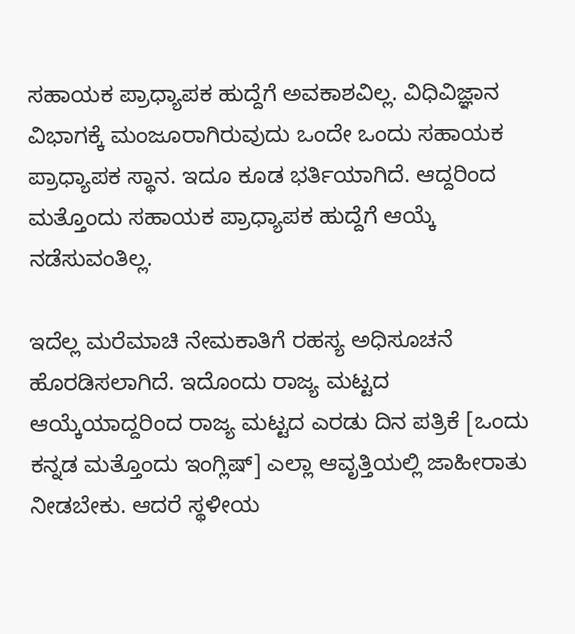ಸಹಾಯಕ ಪ್ರಾಧ್ಯಾಪಕ ಹುದ್ದೆಗೆ ಅವಕಾಶವಿಲ್ಲ. ವಿಧಿವಿಜ್ಞಾನ ವಿಭಾಗಕ್ಕೆ ಮಂಜೂರಾಗಿರುವುದು ಒಂದೇ ಒಂದು ಸಹಾಯಕ ಪ್ರಾಧ್ಯಾಪಕ ಸ್ಥಾನ. ಇದೂ ಕೂಡ ಭರ್ತಿಯಾಗಿದೆ. ಆದ್ದರಿಂದ ಮತ್ತೊಂದು ಸಹಾಯಕ ಪ್ರಾಧ್ಯಾಪಕ ಹುದ್ದೆಗೆ ಆಯ್ಕೆ ನಡೆಸುವಂತಿಲ್ಲ.

ಇದೆಲ್ಲ ಮರೆಮಾಚಿ ನೇಮಕಾತಿಗೆ ರಹಸ್ಯ ಅಧಿಸೂಚನೆ ಹೊರಡಿಸಲಾಗಿದೆ. ಇದೊಂದು ರಾಜ್ಯ ಮಟ್ಟದ ಆಯ್ಕೆಯಾದ್ದರಿಂದ ರಾಜ್ಯ ಮಟ್ಟದ ಎರಡು ದಿನ ಪತ್ರಿಕೆ [ಒಂದು ಕನ್ನಡ ಮತ್ತೊಂದು ಇಂಗ್ಲಿಷ್] ಎಲ್ಲಾ ಆವೃತ್ತಿಯಲ್ಲಿ ಜಾಹೀರಾತು ನೀಡಬೇಕು. ಆದರೆ ಸ್ಥಳೀಯ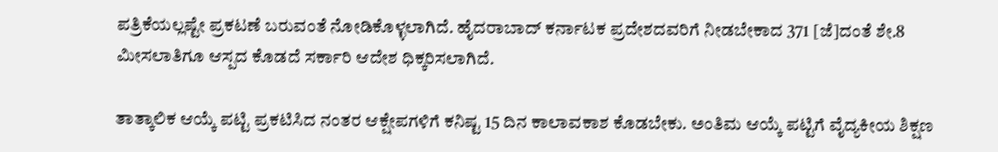ಪತ್ರಿಕೆಯಲ್ಲಷ್ಟೇ ಪ್ರಕಟಣೆ ಬರುವಂತೆ ನೋಡಿಕೊಳ್ಳಲಾಗಿದೆ. ಹೈದರಾಬಾದ್ ಕರ್ನಾಟಕ ಪ್ರದೇಶದವರಿಗೆ ನೀಡಬೇಕಾದ 371 [ಜೆ]ದಂತೆ ಶೇ.8 ಮೀಸಲಾತಿಗೂ ಆಸ್ಪದ ಕೊಡದೆ ಸರ್ಕಾರಿ ಆದೇಶ ಧಿಕ್ಕರಿಸಲಾಗಿದೆ.

ತಾತ್ಕಾಲಿಕ ಆಯ್ಕೆ ಪಟ್ಟಿ ಪ್ರಕಟಿಸಿದ ನಂತರ ಆಕ್ಷೇಪಗಳಿಗೆ ಕನಿಷ್ಟ 15 ದಿನ ಕಾಲಾವಕಾಶ ಕೊಡಬೇಕು. ಅಂತಿಮ ಆಯ್ಕೆ ಪಟ್ಟಿಗೆ ವೈದ್ಯಕೀಯ ಶಿಕ್ಷಣ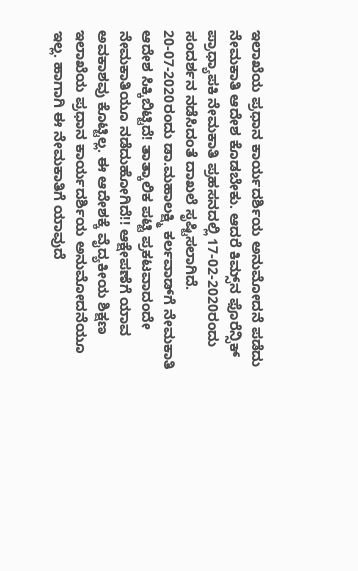ಇಲಾಖೆಯ ಪ್ರಧಾನ ಕಾರ್ಯದರ್ಶಿಯ ಅನುಮೋದನೆ ಪಡೆದು ನೇಮಕಾತಿ ಆದೇಶ ಕೊಡಬೇಕು. ಆದರೆ ಕಿಮ್ಸ್‌ನ ಫೊರೆನ್ಸಿಕ್ ಪ್ರಾಧ್ಯಾಪಕಿ ನೇಮಕಾತಿ ಪ್ರಹಸನದಲ್ಲಿ 17-02-2020ರಂದು ಸಂದರ್ಶನ ನಡೆಸಿದಂತೆ ದಾಖಲೆ ಸೃಷ್ಟಿಸಲಾಗಿದೆ. 20-07-2020ರಂದು ಡಾ.ಮಹಾಲಕ್ಷ್ಮಿ ಕರ್ಲವಾಡ್‌ಗೆ ನೇಮಕಾತಿ ಆದೇಶ ಸಿಕ್ಕಿಬಿಟ್ಟಿದೆ! ತಾತ್ಕಾಲಿಕ ಪಟ್ಟಿ ಪ್ರಕಟವಾದಂದೇ ನೇಮಕಾತಿಯೂ ನಡೆದುಹೋಗಿದೆ!! ಆಕ್ಷೇಪಣೆಗೆ ಯಾವ ಅವಕಾಶವು ಕೊಟ್ಟಿಲ್ಲ. ಈ ಆದೇಶಕ್ಕೆ ವೈದ್ಯಕೀಯ ಶಿಕ್ಷಣ ಇಲಾಖೆಯ ಪ್ರಧಾನ ಕಾರ್ಯದರ್ಶಿಯ ಅನುಮೋದನೆಯೂ ಇಲ್ಲ. ಹಾಗಾಗಿ ಈ ನೇಮಕಾತಿಗೆ ಯಾವುದೆ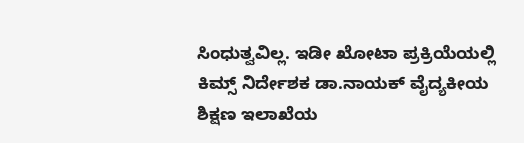ಸಿಂಧುತ್ವವಿಲ್ಲ. ಇಡೀ ಖೋಟಾ ಪ್ರಕ್ರಿಯೆಯಲ್ಲಿ ಕಿಮ್ಸ್ ನಿರ್ದೇಶಕ ಡಾ.ನಾಯಕ್ ವೈದ್ಯಕೀಯ ಶಿಕ್ಷಣ ಇಲಾಖೆಯ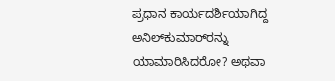ಪ್ರಧಾನ ಕಾರ್ಯದರ್ಶಿಯಾಗಿದ್ದ ಅನಿಲ್‌ಕುಮಾರ್‌ರನ್ನು ಯಾಮಾರಿಸಿದರೋ? ಅಥವಾ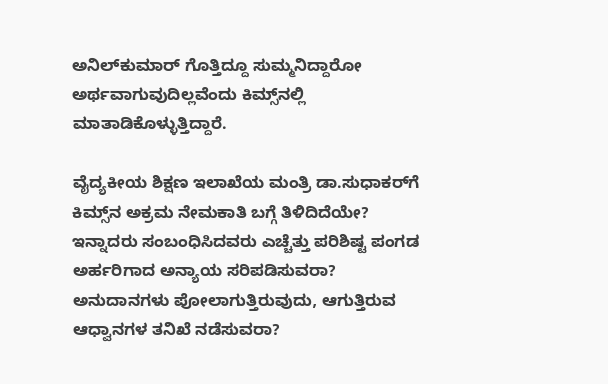ಅನಿಲ್‌ಕುಮಾರ್ ಗೊತ್ತಿದ್ದೂ ಸುಮ್ಮನಿದ್ದಾರೋ ಅರ್ಥವಾಗುವುದಿಲ್ಲವೆಂದು ಕಿಮ್ಸ್‌ನಲ್ಲಿ ಮಾತಾಡಿಕೊಳ್ಳುತ್ತಿದ್ದಾರೆ.

ವೈದ್ಯಕೀಯ ಶಿಕ್ಷಣ ಇಲಾಖೆಯ ಮಂತ್ರಿ ಡಾ.ಸುಧಾಕರ್‌ಗೆ ಕಿಮ್ಸ್‌ನ ಅಕ್ರಮ ನೇಮಕಾತಿ ಬಗ್ಗೆ ತಿಳಿದಿದೆಯೇ? ಇನ್ನಾದರು ಸಂಬಂಧಿಸಿದವರು ಎಚ್ಚೆತ್ತು ಪರಿಶಿಷ್ಟ ಪಂಗಡ ಅರ್ಹರಿಗಾದ ಅನ್ಯಾಯ ಸರಿಪಡಿಸುವರಾ? ಅನುದಾನಗಳು ಪೋಲಾಗುತ್ತಿರುವುದು, ಆಗುತ್ತಿರುವ ಆಧ್ವಾನಗಳ ತನಿಖೆ ನಡೆಸುವರಾ?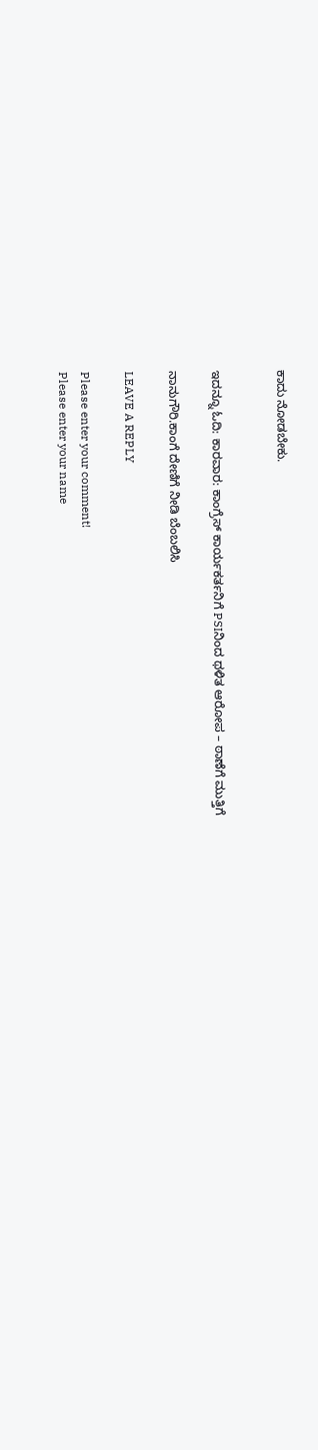ಕಾದು ನೋಡಬೇಕು.


ಇದನ್ನೂ ಓದಿ: ಕಾರವಾರ: ಕಾಂಗ್ರೆಸ್ ಕಾರ್ಯಕರ್ತನಿಗೆ PSIನಿಂದ ಥಳಿತ ಆರೋಪ – ಠಾಣೆಗೆ ಮುತ್ತಿಗೆ

ನಾನುಗೌರಿ.ಕಾಂಗೆ ದೇಣಿಗೆ ನೀಡಿ ಬೆಂಬಲಿಸಿ

LEAVE A REPLY

Please enter your comment!
Please enter your name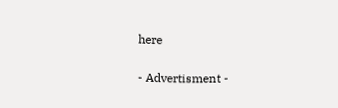here

- Advertisment -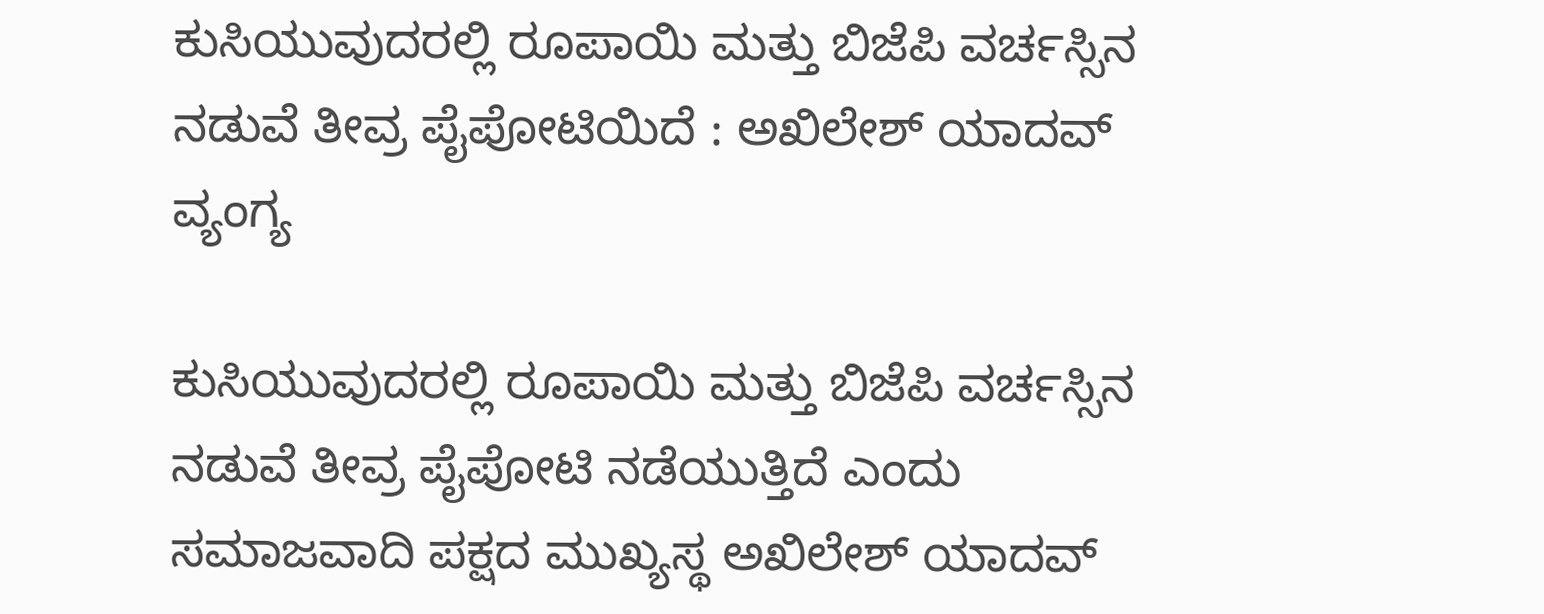ಕುಸಿಯುವುದರಲ್ಲಿ ರೂಪಾಯಿ ಮತ್ತು ಬಿಜೆಪಿ ವರ್ಚಸ್ಸಿನ ನಡುವೆ ತೀವ್ರ ಪೈಪೋಟಿಯಿದೆ : ಅಖಿಲೇಶ್ ಯಾದವ್ ವ್ಯಂಗ್ಯ

ಕುಸಿಯುವುದರಲ್ಲಿ ರೂಪಾಯಿ ಮತ್ತು ಬಿಜೆಪಿ ವರ್ಚಸ್ಸಿನ ನಡುವೆ ತೀವ್ರ ಪೈಪೋಟಿ ನಡೆಯುತ್ತಿದೆ ಎಂದು ಸಮಾಜವಾದಿ ಪಕ್ಷದ ಮುಖ್ಯಸ್ಥ ಅಖಿಲೇಶ್ ಯಾದವ್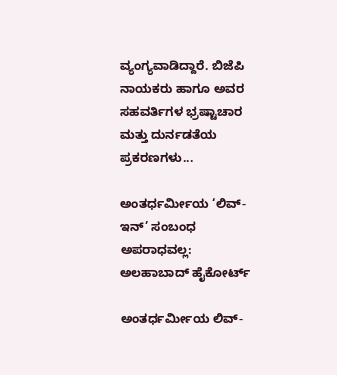ವ್ಯಂಗ್ಯವಾಡಿದ್ದಾರೆ. ಬಿಜೆಪಿ ನಾಯಕರು ಹಾಗೂ ಅವರ ಸಹವರ್ತಿಗಳ ಭ್ರಷ್ಟಾಚಾರ ಮತ್ತು ದುರ್ನಡತೆಯ ಪ್ರಕರಣಗಳು...

ಅಂತರ್ಧರ್ಮೀಯ ‘ಲಿವ್-ಇನ್’ ಸಂಬಂಧ ಅಪರಾಧವಲ್ಲ: ಅಲಹಾಬಾದ್ ಹೈಕೋರ್ಟ್

ಅಂತರ್ಧರ್ಮೀಯ ಲಿವ್-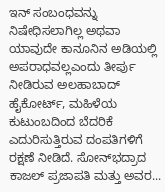ಇನ್ ಸಂಬಂಧವನ್ನು ನಿಷೇಧಿಸಲಾಗಿಲ್ಲ ಅಥವಾ ಯಾವುದೇ ಕಾನೂನಿನ ಅಡಿಯಲ್ಲಿ ಅಪರಾಧವಲ್ಲಎಂದು ತೀರ್ಪು ನೀಡಿರುವ ಅಲಹಾಬಾದ್ ಹೈಕೋರ್ಟ್, ಮಹಿಳೆಯ ಕುಟುಂಬದಿಂದ ಬೆದರಿಕೆ ಎದುರಿಸುತ್ತಿರುವ ದಂಪತಿಗಳಿಗೆ ರಕ್ಷಣೆ ನೀಡಿದೆ. ಸೋನ್‌ಭದ್ರಾದ ಕಾಜಲ್ ಪ್ರಜಾಪತಿ ಮತ್ತು ಅವರ...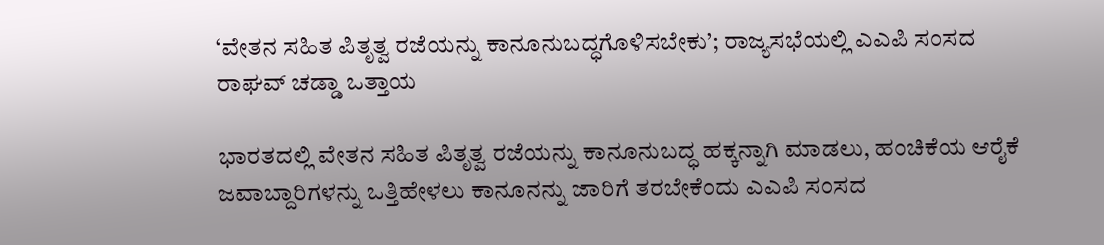‘ವೇತನ ಸಹಿತ ಪಿತೃತ್ವ ರಜೆಯನ್ನು ಕಾನೂನುಬದ್ಧಗೊಳಿಸಬೇಕು’; ರಾಜ್ಯಸಭೆಯಲ್ಲಿ ಎಎಪಿ ಸಂಸದ ರಾಘವ್ ಚಡ್ಡಾ ಒತ್ತಾಯ

ಭಾರತದಲ್ಲಿ ವೇತನ ಸಹಿತ ಪಿತೃತ್ವ ರಜೆಯನ್ನು ಕಾನೂನುಬದ್ಧ ಹಕ್ಕನ್ನಾಗಿ ಮಾಡಲು, ಹಂಚಿಕೆಯ ಆರೈಕೆ ಜವಾಬ್ದಾರಿಗಳನ್ನು ಒತ್ತಿಹೇಳಲು ಕಾನೂನನ್ನು ಜಾರಿಗೆ ತರಬೇಕೆಂದು ಎಎಪಿ ಸಂಸದ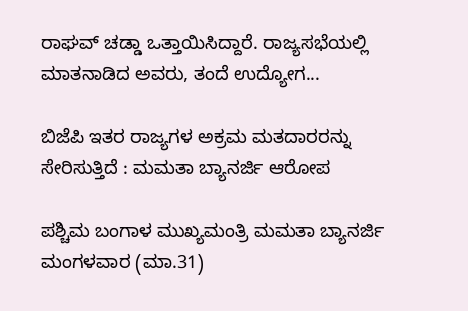ರಾಘವ್ ಚಡ್ಡಾ ಒತ್ತಾಯಿಸಿದ್ದಾರೆ. ರಾಜ್ಯಸಭೆಯಲ್ಲಿ ಮಾತನಾಡಿದ ಅವರು, ತಂದೆ ಉದ್ಯೋಗ...

ಬಿಜೆಪಿ ಇತರ ರಾಜ್ಯಗಳ ಅಕ್ರಮ ಮತದಾರರನ್ನು ಸೇರಿಸುತ್ತಿದೆ : ಮಮತಾ ಬ್ಯಾನರ್ಜಿ ಆರೋಪ

ಪಶ್ಚಿಮ ಬಂಗಾಳ ಮುಖ್ಯಮಂತ್ರಿ ಮಮತಾ ಬ್ಯಾನರ್ಜಿ ಮಂಗಳವಾರ (ಮಾ.31)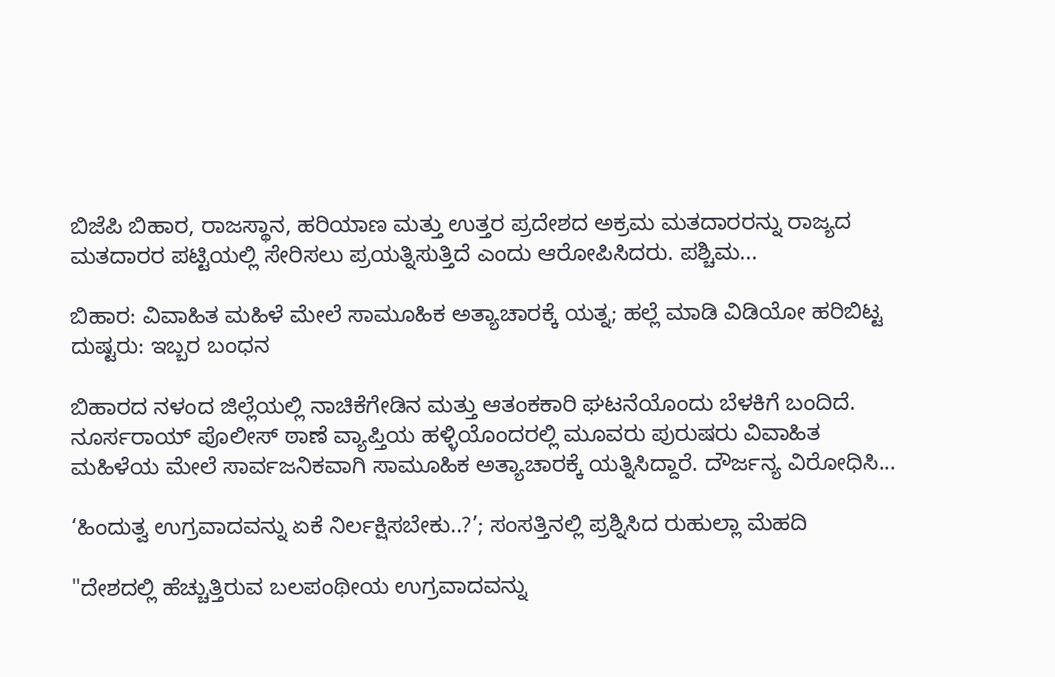ಬಿಜೆಪಿ ಬಿಹಾರ, ರಾಜಸ್ಥಾನ, ಹರಿಯಾಣ ಮತ್ತು ಉತ್ತರ ಪ್ರದೇಶದ ಅಕ್ರಮ ಮತದಾರರನ್ನು ರಾಜ್ಯದ ಮತದಾರರ ಪಟ್ಟಿಯಲ್ಲಿ ಸೇರಿಸಲು ಪ್ರಯತ್ನಿಸುತ್ತಿದೆ ಎಂದು ಆರೋಪಿಸಿದರು. ಪಶ್ಚಿಮ...

ಬಿಹಾರ: ವಿವಾಹಿತ ಮಹಿಳೆ ಮೇಲೆ ಸಾಮೂಹಿಕ ಅತ್ಯಾಚಾರಕ್ಕೆ ಯತ್ನ; ಹಲ್ಲೆ ಮಾಡಿ ವಿಡಿಯೋ ಹರಿಬಿಟ್ಟ ದುಷ್ಟರು: ಇಬ್ಬರ ಬಂಧನ

ಬಿಹಾರದ ನಳಂದ ಜಿಲ್ಲೆಯಲ್ಲಿ ನಾಚಿಕೆಗೇಡಿನ ಮತ್ತು ಆತಂಕಕಾರಿ ಘಟನೆಯೊಂದು ಬೆಳಕಿಗೆ ಬಂದಿದೆ. ನೂರ್ಸರಾಯ್ ಪೊಲೀಸ್ ಠಾಣೆ ವ್ಯಾಪ್ತಿಯ ಹಳ್ಳಿಯೊಂದರಲ್ಲಿ ಮೂವರು ಪುರುಷರು ವಿವಾಹಿತ ಮಹಿಳೆಯ ಮೇಲೆ ಸಾರ್ವಜನಿಕವಾಗಿ ಸಾಮೂಹಿಕ ಅತ್ಯಾಚಾರಕ್ಕೆ ಯತ್ನಿಸಿದ್ದಾರೆ. ದೌರ್ಜನ್ಯ ವಿರೋಧಿಸಿ...

‘ಹಿಂದುತ್ವ ಉಗ್ರವಾದವನ್ನು ಏಕೆ ನಿರ್ಲಕ್ಷಿಸಬೇಕು..?’; ಸಂಸತ್ತಿನಲ್ಲಿ ಪ್ರಶ್ನಿಸಿದ ರುಹುಲ್ಲಾ ಮೆಹದಿ

"ದೇಶದಲ್ಲಿ ಹೆಚ್ಚುತ್ತಿರುವ ಬಲಪಂಥೀಯ ಉಗ್ರವಾದವನ್ನು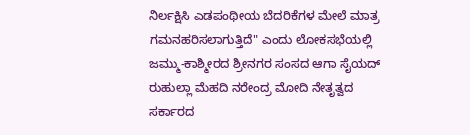ನಿರ್ಲಕ್ಷಿಸಿ ಎಡಪಂಥೀಯ ಬೆದರಿಕೆಗಳ ಮೇಲೆ ಮಾತ್ರ ಗಮನಹರಿಸಲಾಗುತ್ತಿದೆ" ಎಂದು ಲೋಕಸಭೆಯಲ್ಲಿ ಜಮ್ಮು-ಕಾಶ್ಮೀರದ ಶ್ರೀನಗರ ಸಂಸದ ಆಗಾ ಸೈಯದ್ ರುಹುಲ್ಲಾ ಮೆಹದಿ ನರೇಂದ್ರ ಮೋದಿ ನೇತೃತ್ವದ ಸರ್ಕಾರದ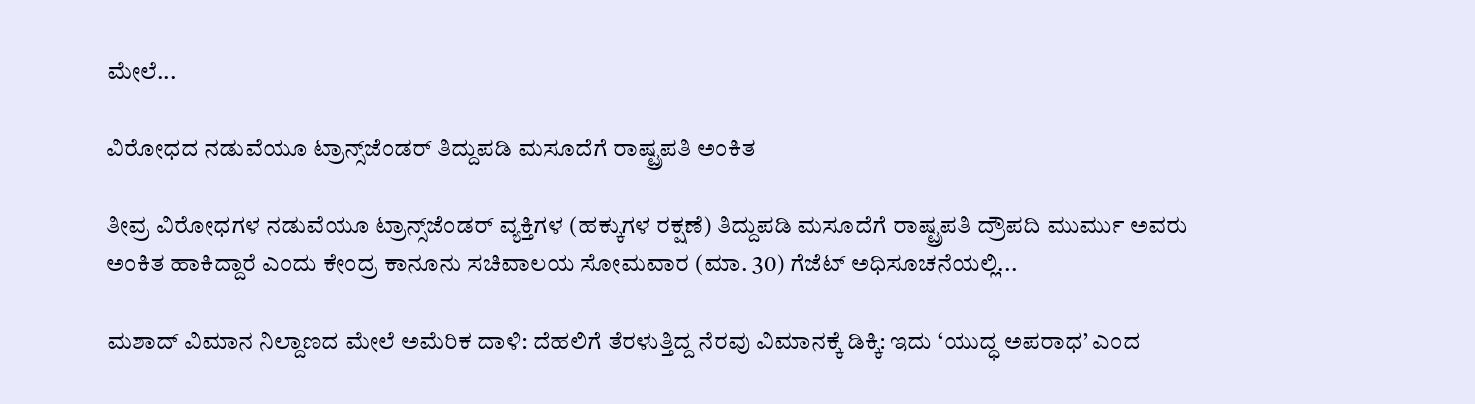ಮೇಲೆ...

ವಿರೋಧದ ನಡುವೆಯೂ ಟ್ರಾನ್ಸ್‌ಜೆಂಡರ್ ತಿದ್ದುಪಡಿ ಮಸೂದೆಗೆ ರಾಷ್ಟ್ರಪತಿ ಅಂಕಿತ

ತೀವ್ರ ವಿರೋಧಗಳ ನಡುವೆಯೂ ಟ್ರಾನ್ಸ್‌ಜೆಂಡರ್‌ ವ್ಯಕ್ತಿಗಳ (ಹಕ್ಕುಗಳ ರಕ್ಷಣೆ) ತಿದ್ದುಪಡಿ ಮಸೂದೆಗೆ ರಾಷ್ಟ್ರಪತಿ ದ್ರೌಪದಿ ಮುರ್ಮು ಅವರು ಅಂಕಿತ ಹಾಕಿದ್ದಾರೆ ಎಂದು ಕೇಂದ್ರ ಕಾನೂನು ಸಚಿವಾಲಯ ಸೋಮವಾರ (ಮಾ. 30) ಗೆಜೆಟ್ ಅಧಿಸೂಚನೆಯಲ್ಲಿ...

ಮಶಾದ್ ವಿಮಾನ ನಿಲ್ದಾಣದ ಮೇಲೆ ಅಮೆರಿಕ ದಾಳಿ: ದೆಹಲಿಗೆ ತೆರಳುತ್ತಿದ್ದ ನೆರವು ವಿಮಾನಕ್ಕೆ ಡಿಕ್ಕಿ: ಇದು ‘ಯುದ್ಧ ಅಪರಾಧ’ ಎಂದ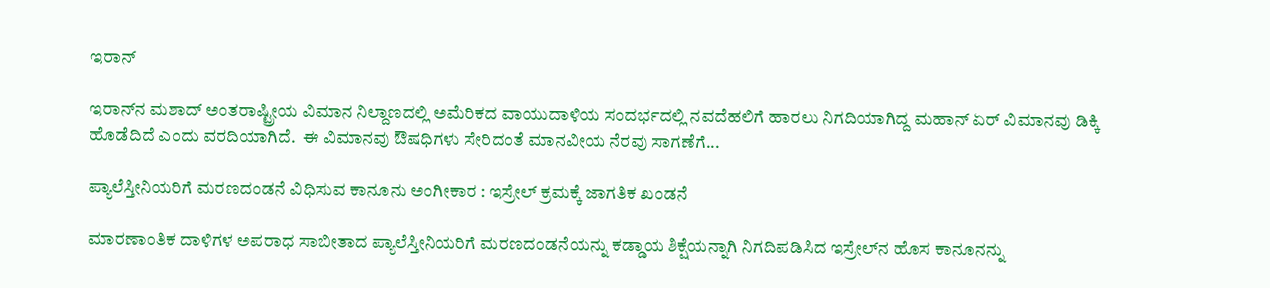ಇರಾನ್

ಇರಾನ್‌ನ ಮಶಾದ್ ಅಂತರಾಷ್ಟ್ರೀಯ ವಿಮಾನ ನಿಲ್ದಾಣದಲ್ಲಿ ಅಮೆರಿಕದ ವಾಯುದಾಳಿಯ ಸಂದರ್ಭದಲ್ಲಿ ನವದೆಹಲಿಗೆ ಹಾರಲು ನಿಗದಿಯಾಗಿದ್ದ ಮಹಾನ್ ಏರ್ ವಿಮಾನವು ಡಿಕ್ಕಿ ಹೊಡೆದಿದೆ ಎಂದು ವರದಿಯಾಗಿದೆ.  ಈ ವಿಮಾನವು ಔಷಧಿಗಳು ಸೇರಿದಂತೆ ಮಾನವೀಯ ನೆರವು ಸಾಗಣೆಗೆ...

ಪ್ಯಾಲೆಸ್ತೀನಿಯರಿಗೆ ಮರಣದಂಡನೆ ವಿಧಿಸುವ ಕಾನೂನು ಅಂಗೀಕಾರ : ಇಸ್ರೇಲ್ ಕ್ರಮಕ್ಕೆ ಜಾಗತಿಕ ಖಂಡನೆ

ಮಾರಣಾಂತಿಕ ದಾಳಿಗಳ ಅಪರಾಧ ಸಾಬೀತಾದ ಪ್ಯಾಲೆಸ್ತೀನಿಯರಿಗೆ ಮರಣದಂಡನೆಯನ್ನು ಕಡ್ಡಾಯ ಶಿಕ್ಷೆಯನ್ನಾಗಿ ನಿಗದಿಪಡಿಸಿದ ಇಸ್ರೇಲ್‌ನ ಹೊಸ ಕಾನೂನನ್ನು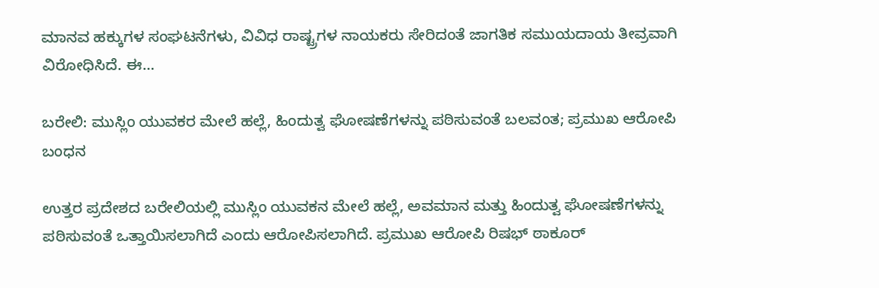ಮಾನವ ಹಕ್ಕುಗಳ ಸಂಘಟನೆಗಳು, ವಿವಿಧ ರಾಷ್ಟ್ರಗಳ ನಾಯಕರು ಸೇರಿದಂತೆ ಜಾಗತಿಕ ಸಮುಯದಾಯ ತೀವ್ರವಾಗಿ ವಿರೋಧಿಸಿದೆ. ಈ...

ಬರೇಲಿ: ಮುಸ್ಲಿಂ ಯುವಕರ ಮೇಲೆ ಹಲ್ಲೆ, ಹಿಂದುತ್ವ ಘೋಷಣೆಗಳನ್ನು ಪಠಿಸುವಂತೆ ಬಲವಂತ; ಪ್ರಮುಖ ಆರೋಪಿ ಬಂಧನ

ಉತ್ತರ ಪ್ರದೇಶದ ಬರೇಲಿಯಲ್ಲಿ ಮುಸ್ಲಿಂ ಯುವಕನ ಮೇಲೆ ಹಲ್ಲೆ, ಅವಮಾನ ಮತ್ತು ಹಿಂದುತ್ವ ಘೋಷಣೆಗಳನ್ನು ಪಠಿಸುವಂತೆ ಒತ್ತಾಯಿಸಲಾಗಿದೆ ಎಂದು ಆರೋಪಿಸಲಾಗಿದೆ. ಪ್ರಮುಖ ಆರೋಪಿ ರಿಷಭ್ ಠಾಕೂರ್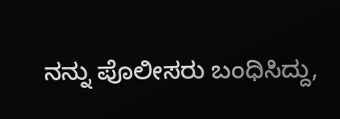ನನ್ನು ಪೊಲೀಸರು ಬಂಧಿಸಿದ್ದು,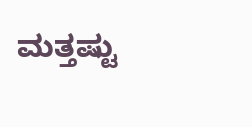ಮತ್ತಷ್ಟು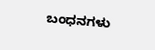ಬಂಧನಗಳು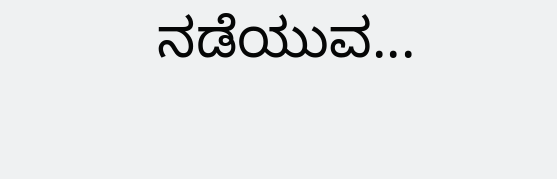ನಡೆಯುವ...